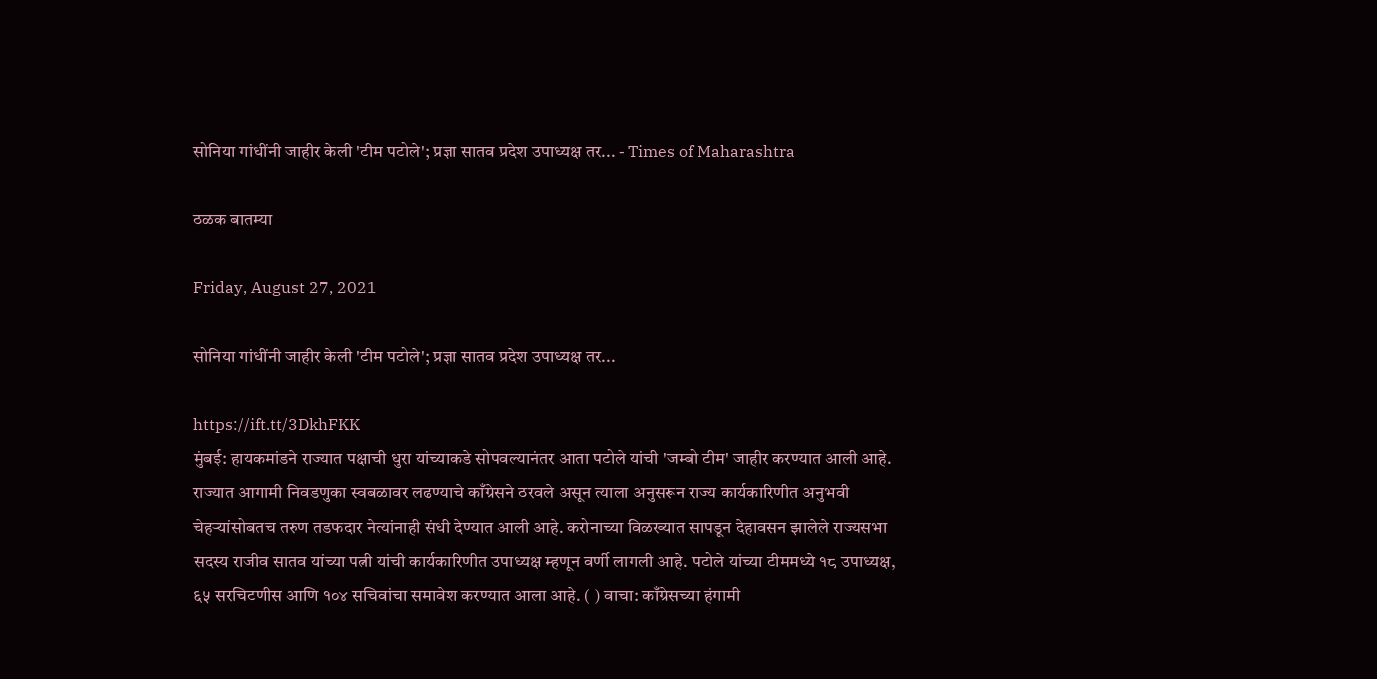सोनिया गांधींनी जाहीर केली 'टीम पटोले'; प्रज्ञा सातव प्रदेश उपाध्यक्ष तर... - Times of Maharashtra

ठळक बातम्या

Friday, August 27, 2021

सोनिया गांधींनी जाहीर केली 'टीम पटोले'; प्रज्ञा सातव प्रदेश उपाध्यक्ष तर...

https://ift.tt/3DkhFKK
मुंबई: हायकमांडने राज्यात पक्षाची धुरा यांच्याकडे सोपवल्यानंतर आता पटोले यांची 'जम्बो टीम' जाहीर करण्यात आली आहे. राज्यात आगामी निवडणुका स्वबळावर लढण्याचे काँग्रेसने ठरवले असून त्याला अनुसरून राज्य कार्यकारिणीत अनुभवी चेहऱ्यांसोबतच तरुण तडफदार नेत्यांनाही संधी देण्यात आली आहे. करोनाच्या विळख्यात सापडून देहावसन झालेले राज्यसभा सदस्य राजीव सातव यांच्या पत्नी यांची कार्यकारिणीत उपाध्यक्ष म्हणून वर्णी लागली आहे. पटोले यांच्या टीममध्ये १८ उपाध्यक्ष, ६५ सरचिटणीस आणि १०४ सचिवांचा समावेश करण्यात आला आहे. ( ) वाचा: काँग्रेसच्या हंगामी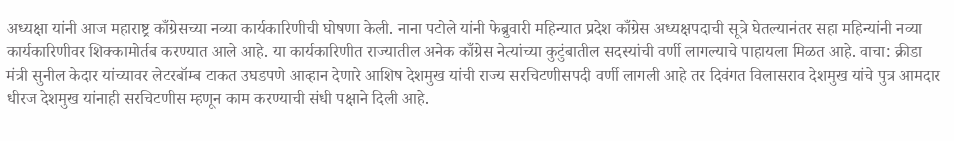अध्यक्षा यांनी आज महाराष्ट्र काँग्रेसच्या नव्या कार्यकारिणीची घोषणा केली. नाना पटोले यांनी फेब्रुवारी महिन्यात प्रदेश काँग्रेस अध्यक्षपदाची सूत्रे घेतल्यानंतर सहा महिन्यांनी नव्या कार्यकारिणीवर शिक्कामोर्तब करण्यात आले आहे. या कार्यकारिणीत राज्यातील अनेक काँग्रेस नेत्यांच्या कुटुंबातील सदस्यांची वर्णी लागल्याचे पाहायला मिळत आहे. वाचा: क्रीडा मंत्री सुनील केदार यांच्यावर लेटरबॉम्ब टाकत उघडपणे आव्हान देणारे आशिष देशमुख यांची राज्य सरचिटणीसपदी वर्णी लागली आहे तर दिवंगत विलासराव देशमुख यांचे पुत्र आमदार धीरज देशमुख यांनाही सरचिटणीस म्हणून काम करण्याची संधी पक्षाने दिली आहे.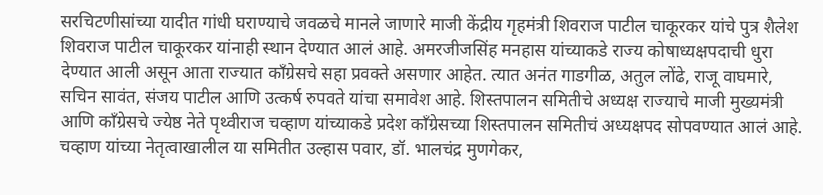सरचिटणीसांच्या यादीत गांधी घराण्याचे जवळचे मानले जाणारे माजी केंद्रीय गृहमंत्री शिवराज पाटील चाकूरकर यांचे पुत्र शैलेश शिवराज पाटील चाकूरकर यांनाही स्थान देण्यात आलं आहे. अमरजीजसिंह मनहास यांच्याकडे राज्य कोषाध्यक्षपदाची धुरा देण्यात आली असून आता राज्यात काँग्रेसचे सहा प्रवक्ते असणार आहेत. त्यात अनंत गाडगीळ, अतुल लोंढे, राजू वाघमारे, सचिन सावंत, संजय पाटील आणि उत्कर्ष रुपवते यांचा समावेश आहे. शिस्तपालन समितीचे अध्यक्ष राज्याचे माजी मुख्यमंत्री आणि काँग्रेसचे ज्येष्ठ नेते पृथ्वीराज चव्हाण यांच्याकडे प्रदेश काँग्रेसच्या शिस्तपालन समितीचं अध्यक्षपद सोपवण्यात आलं आहे. चव्हाण यांच्या नेतृत्वाखालील या समितीत उल्हास पवार, डॉ. भालचंद्र मुणगेकर,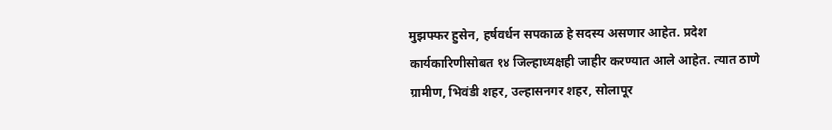मुझफ्फर हुसेन, हर्षवर्धन सपकाळ हे सदस्य असणार आहेत. प्रदेश कार्यकारिणीसोबत १४ जिल्हाध्यक्षही जाहीर करण्यात आले आहेत. त्यात ठाणे ग्रामीण, भिवंडी शहर, उल्हासनगर शहर, सोलापूर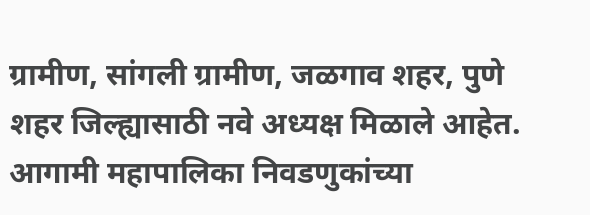ग्रामीण, सांगली ग्रामीण, जळगाव शहर, पुणे शहर जिल्ह्यासाठी नवे अध्यक्ष मिळाले आहेत. आगामी महापालिका निवडणुकांच्या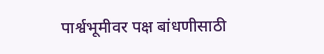पार्श्वभूमीवर पक्ष बांधणीसाठी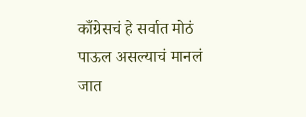काँग्रेसचं हे सर्वात मोठं पाऊल असल्याचं मानलं जात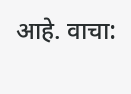आहे. वाचा: